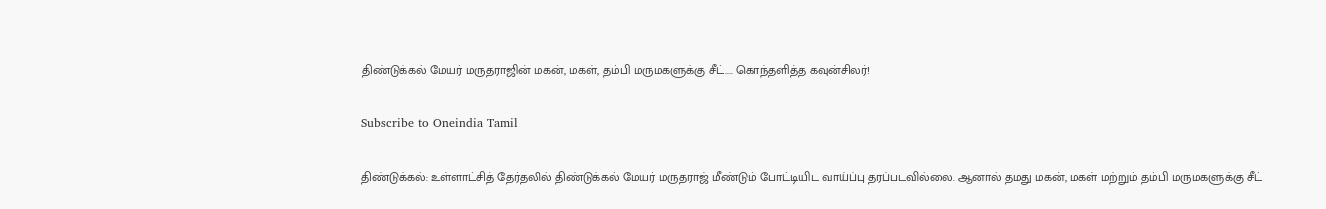திண்டுக்கல் மேயர் மருதராஜின் மகன், மகள், தம்பி மருமகளுக்கு சீட்.... கொந்தளித்த கவுன்சிலர்!

Subscribe to Oneindia Tamil

திண்டுக்கல்: உள்ளாட்சித் தேர்தலில் திண்டுக்கல் மேயர் மருதராஜ் மீண்டும் போட்டியிட வாய்ப்பு தரப்படவில்லை. ஆனால் தமது மகன், மகள் மற்றும் தம்பி மருமகளுக்கு சீட்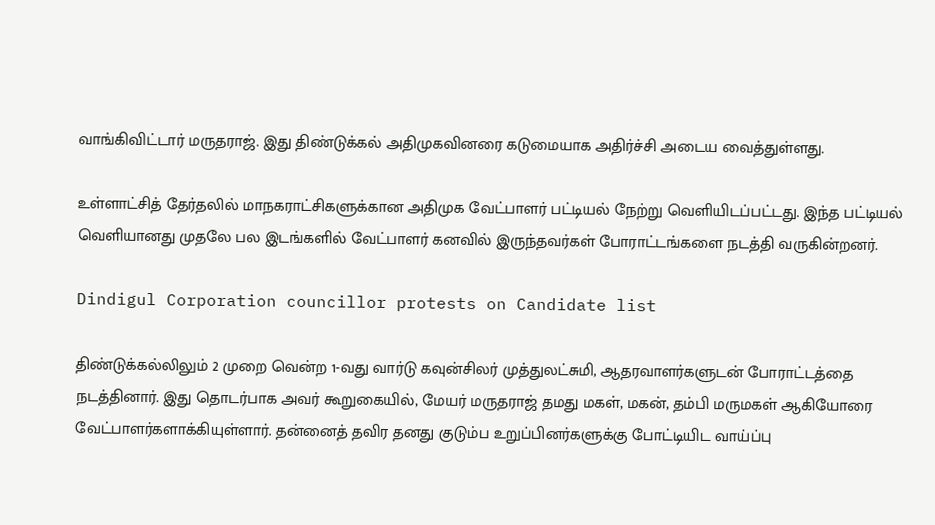வாங்கிவிட்டார் மருதராஜ். இது திண்டுக்கல் அதிமுகவினரை கடுமையாக அதிர்ச்சி அடைய வைத்துள்ளது.

உள்ளாட்சித் தேர்தலில் மாநகராட்சிகளுக்கான அதிமுக வேட்பாளர் பட்டியல் நேற்று வெளியிடப்பட்டது. இந்த பட்டியல் வெளியானது முதலே பல இடங்களில் வேட்பாளர் கனவில் இருந்தவர்கள் போராட்டங்களை நடத்தி வருகின்றனர்.

Dindigul Corporation councillor protests on Candidate list

திண்டுக்கல்லிலும் 2 முறை வென்ற 1-வது வார்டு கவுன்சிலர் முத்துலட்சுமி, ஆதரவாளர்களுடன் போராட்டத்தை நடத்தினார். இது தொடர்பாக அவர் கூறுகையில், மேயர் மருதராஜ் தமது மகள், மகன், தம்பி மருமகள் ஆகியோரை வேட்பாளர்களாக்கியுள்ளார். தன்னைத் தவிர தனது குடும்ப உறுப்பினர்களுக்கு போட்டியிட வாய்ப்பு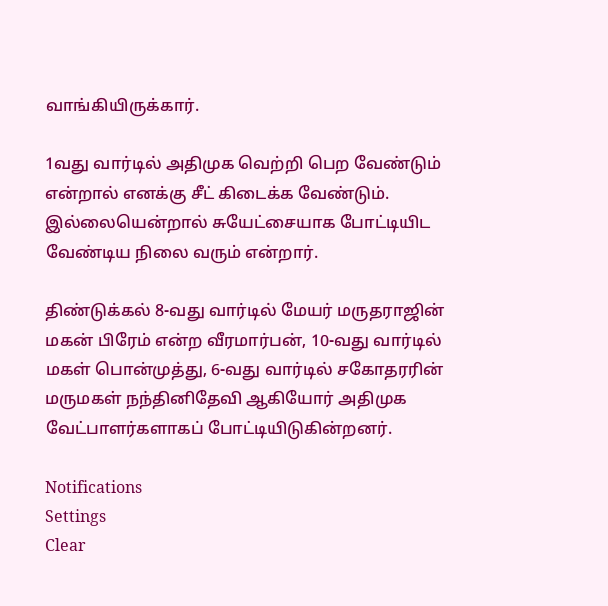வாங்கியிருக்கார்.

1வது வார்டில் அதிமுக வெற்றி பெற வேண்டும் என்றால் எனக்கு சீட் கிடைக்க வேண்டும். இல்லையென்றால் சுயேட்சையாக போட்டியிட வேண்டிய நிலை வரும் என்றார்.

திண்டுக்கல் 8-வது வார்டில் மேயர் மருதராஜின் மகன் பிரேம் என்ற வீரமார்பன், 10-வது வார்டில் மகள் பொன்முத்து, 6-வது வார்டில் சகோதரரின் மருமகள் நந்தினிதேவி ஆகியோர் அதிமுக வேட்பாளர்களாகப் போட்டியிடுகின்றனர்.

Notifications
Settings
Clear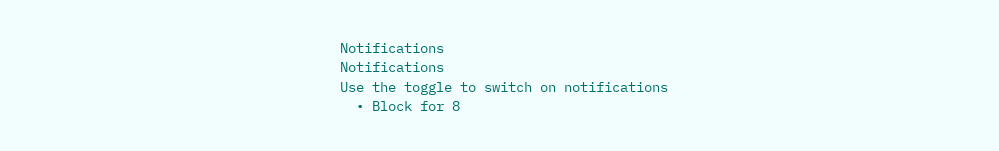Notifications
Notifications
Use the toggle to switch on notifications
  • Block for 8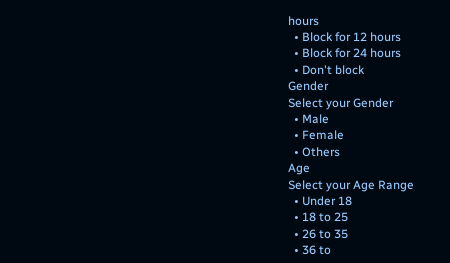hours
  • Block for 12 hours
  • Block for 24 hours
  • Don't block
Gender
Select your Gender
  • Male
  • Female
  • Others
Age
Select your Age Range
  • Under 18
  • 18 to 25
  • 26 to 35
  • 36 to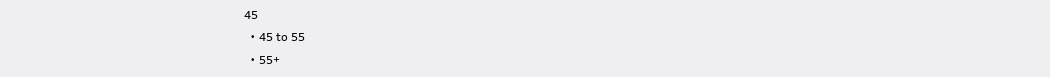45
  • 45 to 55
  • 55+